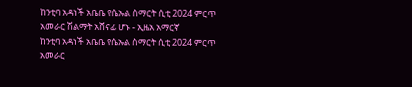ከንቲባ አዳነች አቤቤ የሴኡል ስማርት ሲቲ 2024 ምርጥ አመራር ሽልማት አሸናፊ ሆኑ - ኢዜአ አማርኛ
ከንቲባ አዳነች አቤቤ የሴኡል ስማርት ሲቲ 2024 ምርጥ አመራር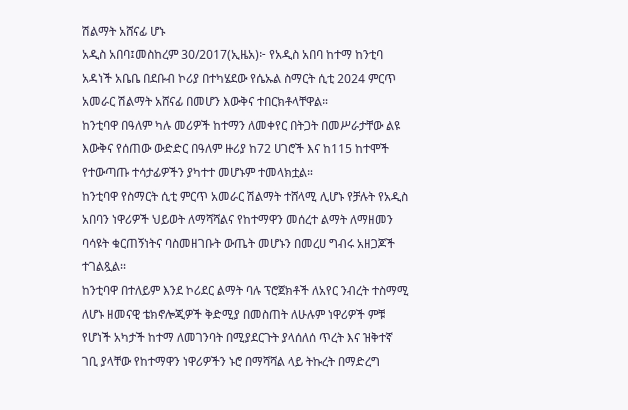ሽልማት አሸናፊ ሆኑ
አዲስ አበባ፤መስከረም 30/2017(ኢዜአ)፦ የአዲስ አበባ ከተማ ከንቲባ አዳነች አቤቤ በደቡብ ኮሪያ በተካሄደው የሴኡል ስማርት ሲቲ 2024 ምርጥ አመራር ሽልማት አሸናፊ በመሆን እውቅና ተበርክቶላቸዋል።
ከንቲባዋ በዓለም ካሉ መሪዎች ከተማን ለመቀየር በትጋት በመሥራታቸው ልዩ እውቅና የሰጠው ውድድር በዓለም ዙሪያ ከ72 ሀገሮች እና ከ115 ከተሞች የተውጣጡ ተሳታፊዎችን ያካተተ መሆኑም ተመላክቷል።
ከንቲባዋ የስማርት ሲቲ ምርጥ አመራር ሽልማት ተሸላሚ ሊሆኑ የቻሉት የአዲስ አበባን ነዋሪዎች ህይወት ለማሻሻልና የከተማዋን መሰረተ ልማት ለማዘመን ባሳዩት ቁርጠኝነትና ባስመዘገቡት ውጤት መሆኑን በመረሀ ግብሩ አዘጋጆች ተገልጿል፡፡
ከንቲባዋ በተለይም እንደ ኮሪደር ልማት ባሉ ፕሮጀክቶች ለአየር ንብረት ተስማሚ ለሆኑ ዘመናዊ ቴክኖሎጂዎች ቅድሚያ በመስጠት ለሁሉም ነዋሪዎች ምቹ የሆነች አካታች ከተማ ለመገንባት በሚያደርጉት ያላሰለሰ ጥረት እና ዝቅተኛ ገቢ ያላቸው የከተማዋን ነዋሪዎችን ኑሮ በማሻሻል ላይ ትኩረት በማድረግ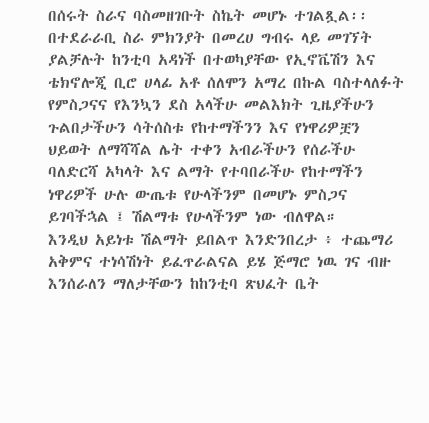በሰሩት ስራና ባስመዘገቡት ስኬት መሆኑ ተገልጿል፡፡
በተደራራቢ ስራ ምክንያት በመረሀ ግብሩ ላይ መገኘት ያልቻሉት ከንቲባ አዳነች በተወካያቸው የኢኖቬሽን እና ቴክኖሎጂ ቢሮ ሀላፊ አቶ ሰለሞን አማረ በኩል ባስተላለፉት የምስጋናና የእንኳን ደስ አላችሁ መልእክት ጊዜያችሁን ጉልበታችሁን ሳትሰስቱ የከተማችንን እና የነዋሪዎቿን ህይወት ለማሻሻል ሌት ተቀን አብራችሁን የሰራችሁ ባለድርሻ አካላት እና ልማት የተባበራችሁ የከተማችን ነዋሪዎች ሁሉ ውጤቱ የሁላችንም በመሆኑ ምስጋና ይገባችኋል ፤ ሽልማቱ የሁላችንም ነው ብለዋል።
እንዲህ አይነቱ ሽልማት ይበልጥ እንድንበረታ ፥ ተጨማሪ አቅምና ተነሳሽነት ይፈጥራልናል ይሄ ጅማሮ ነዉ ገና ብዙ እንሰራለን ማለታቸውን ከከንቲባ ጽህፈት ቤት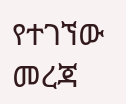የተገኘው መረጃ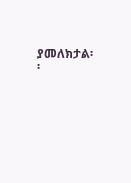ያመለክታል፡፡